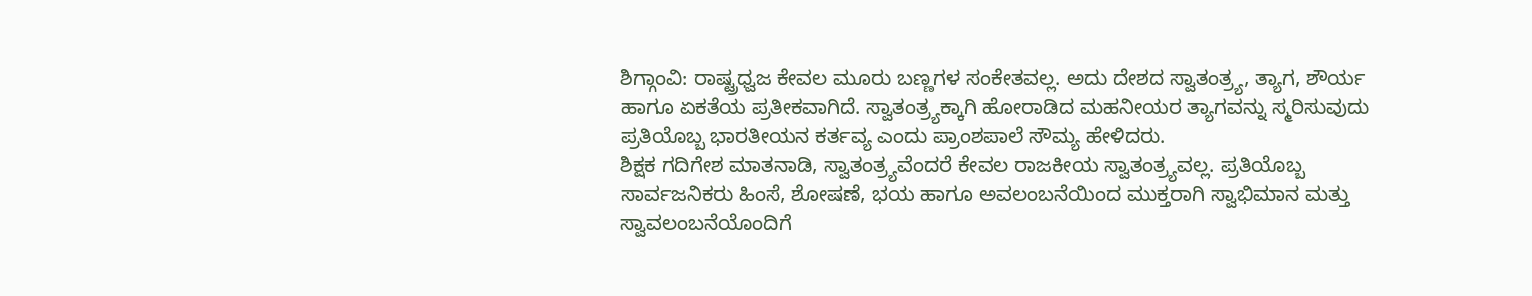ಶಿಗ್ಗಾಂವಿ: ರಾಷ್ಟ್ರಧ್ವಜ ಕೇವಲ ಮೂರು ಬಣ್ಣಗಳ ಸಂಕೇತವಲ್ಲ. ಅದು ದೇಶದ ಸ್ವಾತಂತ್ರ್ಯ, ತ್ಯಾಗ, ಶೌರ್ಯ ಹಾಗೂ ಏಕತೆಯ ಪ್ರತೀಕವಾಗಿದೆ. ಸ್ವಾತಂತ್ರ್ಯಕ್ಕಾಗಿ ಹೋರಾಡಿದ ಮಹನೀಯರ ತ್ಯಾಗವನ್ನು ಸ್ಮರಿಸುವುದು ಪ್ರತಿಯೊಬ್ಬ ಭಾರತೀಯನ ಕರ್ತವ್ಯ ಎಂದು ಪ್ರಾಂಶಪಾಲೆ ಸೌಮ್ಯ ಹೇಳಿದರು.
ಶಿಕ್ಷಕ ಗದಿಗೇಶ ಮಾತನಾಡಿ, ಸ್ವಾತಂತ್ರ್ಯವೆಂದರೆ ಕೇವಲ ರಾಜಕೀಯ ಸ್ವಾತಂತ್ರ್ಯವಲ್ಲ. ಪ್ರತಿಯೊಬ್ಬ ಸಾರ್ವಜನಿಕರು ಹಿಂಸೆ, ಶೋಷಣೆ, ಭಯ ಹಾಗೂ ಅವಲಂಬನೆಯಿಂದ ಮುಕ್ತರಾಗಿ ಸ್ವಾಭಿಮಾನ ಮತ್ತು ಸ್ವಾವಲಂಬನೆಯೊಂದಿಗೆ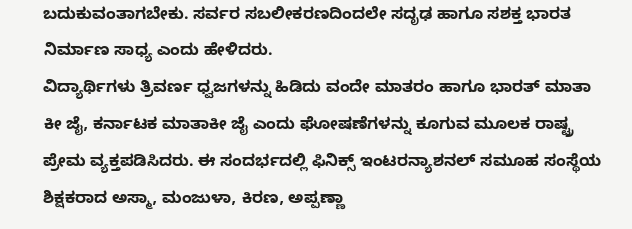ಬದುಕುವಂತಾಗಬೇಕು. ಸರ್ವರ ಸಬಲೀಕರಣದಿಂದಲೇ ಸದೃಢ ಹಾಗೂ ಸಶಕ್ತ ಭಾರತ ನಿರ್ಮಾಣ ಸಾಧ್ಯ ಎಂದು ಹೇಳಿದರು.
ವಿದ್ಯಾರ್ಥಿಗಳು ತ್ರಿವರ್ಣ ಧ್ವಜಗಳನ್ನು ಹಿಡಿದು ವಂದೇ ಮಾತರಂ ಹಾಗೂ ಭಾರತ್ ಮಾತಾ ಕೀ ಜೈ, ಕರ್ನಾಟಕ ಮಾತಾಕೀ ಜೈ ಎಂದು ಘೋಷಣೆಗಳನ್ನು ಕೂಗುವ ಮೂಲಕ ರಾಷ್ಟ್ರ ಪ್ರೇಮ ವ್ಯಕ್ತಪಡಿಸಿದರು. ಈ ಸಂದರ್ಭದಲ್ಲಿ ಫಿನಿಕ್ಸ್ ಇಂಟರನ್ಯಾಶನಲ್ ಸಮೂಹ ಸಂಸ್ಥೆಯ ಶಿಕ್ಷಕರಾದ ಅಸ್ಮಾ, ಮಂಜುಳಾ, ಕಿರಣ, ಅಪ್ಪಣ್ಣಾ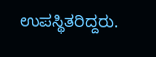ಉಪಸ್ಥಿತರಿದ್ದರು.